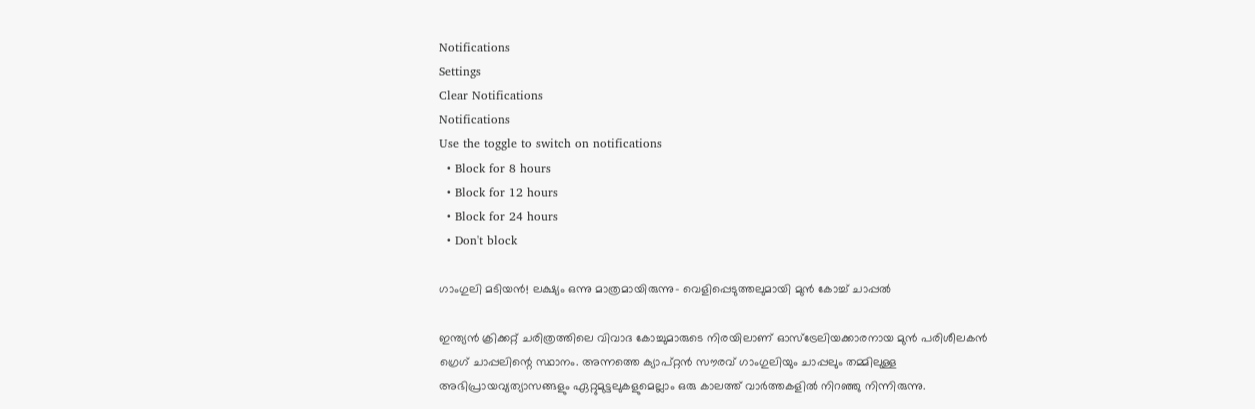Notifications
Settings
Clear Notifications
Notifications
Use the toggle to switch on notifications
  • Block for 8 hours
  • Block for 12 hours
  • Block for 24 hours
  • Don't block

ഗാംഗുലി മടിയന്‍! ലക്ഷ്യം ഒന്നു മാത്രമായിരുന്നു- വെളിപ്പെടുത്തലുമായി മുന്‍ കോച്ച് ചാപ്പല്‍

ഇന്ത്യന്‍ ക്രിക്കറ്റ് ചരിത്രത്തിലെ വിവാദ കോച്ചുമാരുടെ നിരയിലാണ് ഓസ്‌ട്രേലിയക്കാരനായ മുന്‍ പരിശീലകന്‍ ഗ്രെഗ് ചാപ്പലിന്റെ സ്ഥാനം. അന്നത്തെ ക്യാപ്റ്റന്‍ സൗരവ് ഗാംഗുലിയും ചാപ്പലും തമ്മിലുള്ള അഭിപ്രായവ്യത്യാസങ്ങളും ഏറ്റുമുട്ടലുകളുമെല്ലാം ഒരു കാലത്ത് വാര്‍ത്തകളില്‍ നിറഞ്ഞു നിന്നിരുന്നു.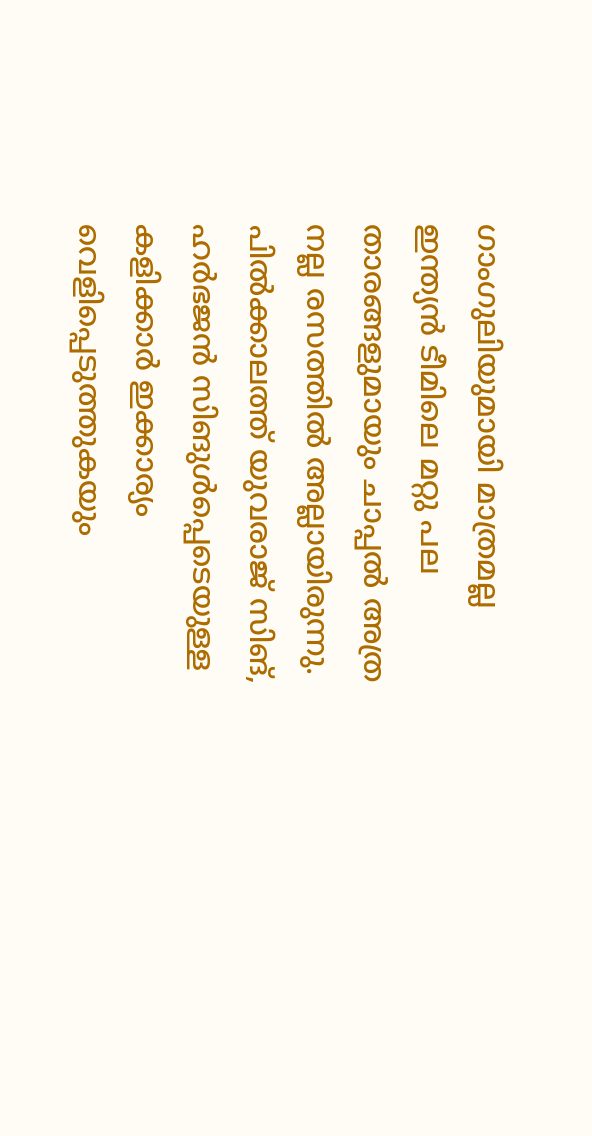ഗാംഗുലിയുമായി മാത്രമല്ല ഇന്ത്യന്‍ ടീമിലെ മറ്റു പല താരങ്ങളുമായും ചാപ്പല്‍ അത്ര നല്ല രസത്തില്‍ അല്ലായിരുന്നു. പില്‍ക്കാലത്ത് യുവരാജ് സിങ്, ഹര്‍ഭജന്‍ സിങുള്‍പ്പെടെയുള്ള കളിക്കാര്‍ ഇക്കാര്യം വെളിപ്പെടുത്തുകയും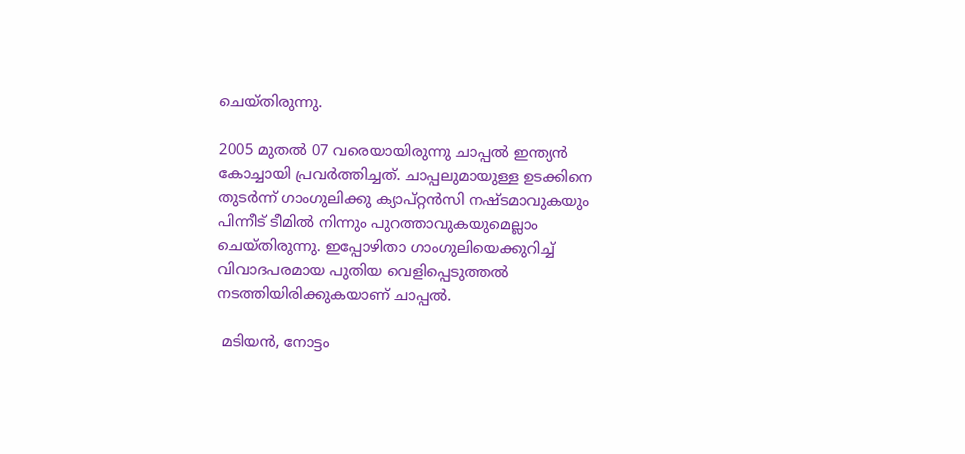ചെയ്തിരുന്നു.

2005 മുതല്‍ 07 വരെയായിരുന്നു ചാപ്പല്‍ ഇന്ത്യന്‍ കോച്ചായി പ്രവര്‍ത്തിച്ചത്. ചാപ്പലുമായുള്ള ഉടക്കിനെ തുടര്‍ന്ന് ഗാംഗുലിക്കു ക്യാപ്റ്റന്‍സി നഷ്ടമാവുകയും പിന്നീട് ടീമില്‍ നിന്നും പുറത്താവുകയുമെല്ലാം ചെയ്തിരുന്നു. ഇപ്പോഴിതാ ഗാംഗുലിയെക്കുറിച്ച് വിവാദപരമായ പുതിയ വെളിപ്പെടുത്തല്‍ നടത്തിയിരിക്കുകയാണ് ചാപ്പല്‍.

 മടിയന്‍, നോട്ടം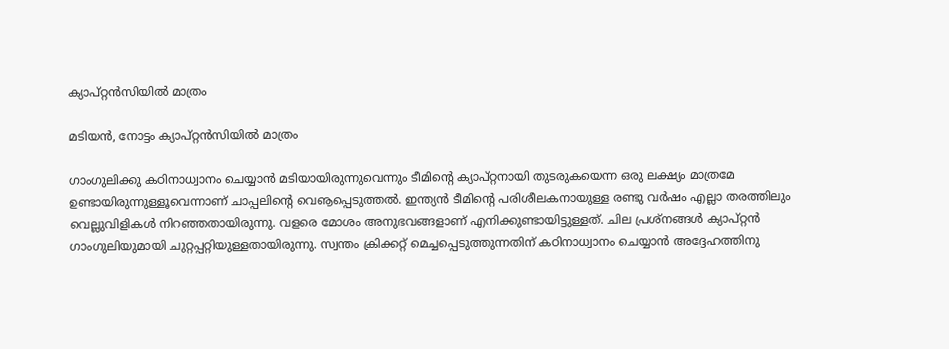ക്യാപ്റ്റന്‍സിയില്‍ മാത്രം

മടിയന്‍, നോട്ടം ക്യാപ്റ്റന്‍സിയില്‍ മാത്രം

ഗാംഗുലിക്കു കഠിനാധ്വാനം ചെയ്യാന്‍ മടിയായിരുന്നുവെന്നും ടീമിന്റെ ക്യാപ്റ്റനായി തുടരുകയെന്ന ഒരു ലക്ഷ്യം മാത്രമേ ഉണ്ടായിരുന്നുള്ളൂവെന്നാണ് ചാപ്പലിന്റെ വെൡപ്പെടുത്തല്‍. ഇന്ത്യന്‍ ടീമിന്റെ പരിശീലകനായുള്ള രണ്ടു വര്‍ഷം എല്ലാ തരത്തിലും വെല്ലുവിളികള്‍ നിറഞ്ഞതായിരുന്നു. വളരെ മോശം അനുഭവങ്ങളാണ് എനിക്കുണ്ടായിട്ടുള്ളത്. ചില പ്രശ്‌നങ്ങള്‍ ക്യാപ്റ്റന്‍ ഗാംഗുലിയുമായി ചുറ്റപ്പറ്റിയുള്ളതായിരുന്നു. സ്വന്തം ക്രിക്കറ്റ് മെച്ചപ്പെടുത്തുന്നതിന് കഠിനാധ്വാനം ചെയ്യാന്‍ അദ്ദേഹത്തിനു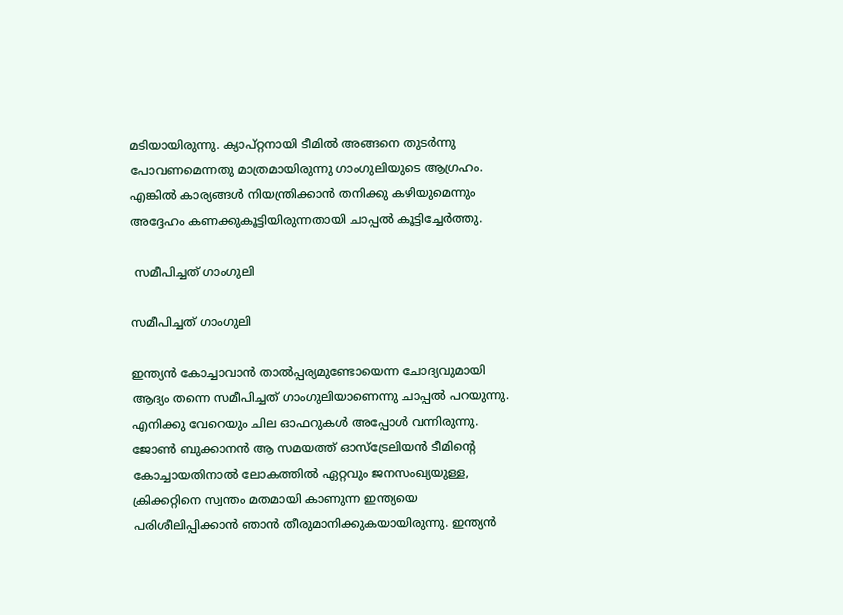മടിയായിരുന്നു. ക്യാപ്റ്റനായി ടീമില്‍ അങ്ങനെ തുടര്‍ന്നു പോവണമെന്നതു മാത്രമായിരുന്നു ഗാംഗുലിയുടെ ആഗ്രഹം. എങ്കില്‍ കാര്യങ്ങള്‍ നിയന്ത്രിക്കാന്‍ തനിക്കു കഴിയുമെന്നും അദ്ദേഹം കണക്കുകൂട്ടിയിരുന്നതായി ചാപ്പല്‍ കൂട്ടിച്ചേര്‍ത്തു.

 സമീപിച്ചത് ഗാംഗുലി

സമീപിച്ചത് ഗാംഗുലി

ഇന്ത്യന്‍ കോച്ചാവാന്‍ താല്‍പ്പര്യമുണ്ടോയെന്ന ചോദ്യവുമായി ആദ്യം തന്നെ സമീപിച്ചത് ഗാംഗുലിയാണെന്നു ചാപ്പല്‍ പറയുന്നു. എനിക്കു വേറെയും ചില ഓഫറുകള്‍ അപ്പോള്‍ വന്നിരുന്നു. ജോണ്‍ ബുക്കാനന്‍ ആ സമയത്ത് ഓസ്‌ട്രേലിയന്‍ ടീമിന്റെ കോച്ചായതിനാല്‍ ലോകത്തില്‍ ഏറ്റവും ജനസംഖ്യയുള്ള, ക്രിക്കറ്റിനെ സ്വന്തം മതമായി കാണുന്ന ഇന്ത്യയെ പരിശീലിപ്പിക്കാന്‍ ഞാന്‍ തീരുമാനിക്കുകയായിരുന്നു. ഇന്ത്യന്‍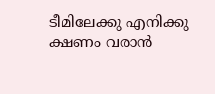ടീമിലേക്കു എനിക്കു ക്ഷണം വരാന്‍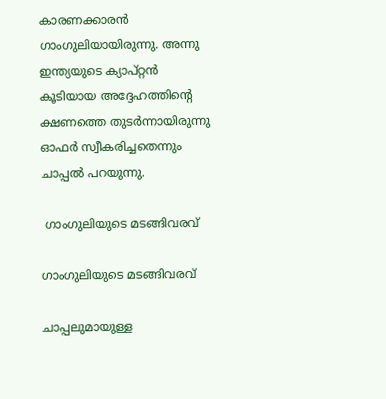കാരണക്കാരന്‍ ഗാംഗുലിയായിരുന്നു. അന്നു ഇന്ത്യയുടെ ക്യാപ്റ്റന്‍ കൂടിയായ അദ്ദേഹത്തിന്റെ ക്ഷണത്തെ തുടര്‍ന്നായിരുന്നു ഓഫര്‍ സ്വീകരിച്ചതെന്നും ചാപ്പല്‍ പറയുന്നു.

 ഗാംഗുലിയുടെ മടങ്ങിവരവ്

ഗാംഗുലിയുടെ മടങ്ങിവരവ്

ചാപ്പലുമായുള്ള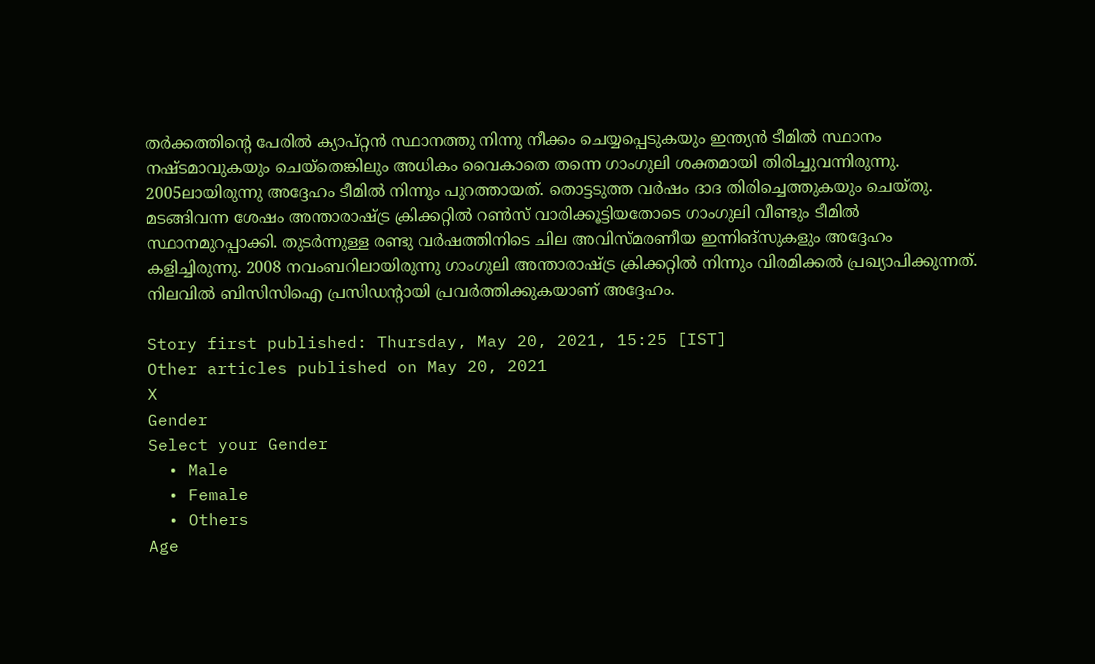തര്‍ക്കത്തിന്റെ പേരില്‍ ക്യാപ്റ്റന്‍ സ്ഥാനത്തു നിന്നു നീക്കം ചെയ്യപ്പെടുകയും ഇന്ത്യന്‍ ടീമില്‍ സ്ഥാനം നഷ്ടമാവുകയും ചെയ്‌തെങ്കിലും അധികം വൈകാതെ തന്നെ ഗാംഗുലി ശക്തമായി തിരിച്ചുവന്നിരുന്നു. 2005ലായിരുന്നു അദ്ദേഹം ടീമില്‍ നിന്നും പുറത്തായത്. തൊട്ടടുത്ത വര്‍ഷം ദാദ തിരിച്ചെത്തുകയും ചെയ്തു.
മടങ്ങിവന്ന ശേഷം അന്താരാഷ്ട്ര ക്രിക്കറ്റില്‍ റണ്‍സ് വാരിക്കൂട്ടിയതോടെ ഗാംഗുലി വീണ്ടും ടീമില്‍ സ്ഥാനമുറപ്പാക്കി. തുടര്‍ന്നുള്ള രണ്ടു വര്‍ഷത്തിനിടെ ചില അവിസ്മരണീയ ഇന്നിങ്‌സുകളും അദ്ദേഹം കളിച്ചിരുന്നു. 2008 നവംബറിലായിരുന്നു ഗാംഗുലി അന്താരാഷ്ട്ര ക്രിക്കറ്റില്‍ നിന്നും വിരമിക്കല്‍ പ്രഖ്യാപിക്കുന്നത്. നിലവില്‍ ബിസിസിഐ പ്രസിഡന്റായി പ്രവര്‍ത്തിക്കുകയാണ് അദ്ദേഹം.

Story first published: Thursday, May 20, 2021, 15:25 [IST]
Other articles published on May 20, 2021
X
Gender
Select your Gender
  • Male
  • Female
  • Others
Age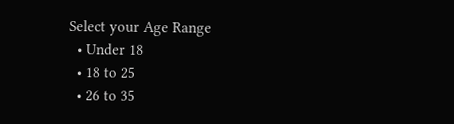Select your Age Range
  • Under 18
  • 18 to 25
  • 26 to 35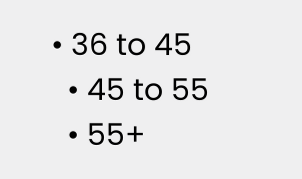• 36 to 45
  • 45 to 55
  • 55+